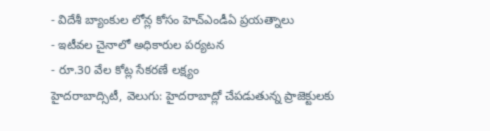- విదేశీ బ్యాంకుల లోన్ల కోసం హెచ్ఎండీఏ ప్రయత్నాలు
- ఇటీవల చైనాలో అధికారుల పర్యటన
- రూ.30 వేల కోట్ల సేకరణే లక్ష్యం
హైదరాబాద్సిటీ, వెలుగు: హైదరాబాద్లో చేపడుతున్న ప్రాజెక్టులకు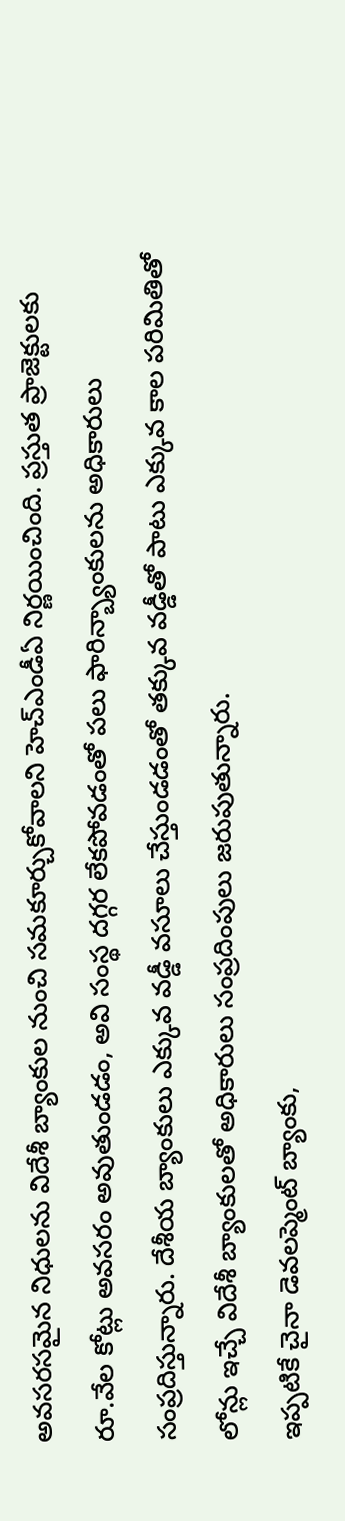అవసరసమైన నిధులను విదేశీ బ్యాంకుల నుంచి సమకూర్చుకోవాలని హెచ్ఎండీఏ నిర్ణయించింది. ప్రస్తుత ప్రాజెక్టులకు రూ.వేల కోట్లు అవసరం అవుతుండడం, అవి సంస్థ దగ్గర లేకపోవడంతో పలు ఫారిన్బ్యాంకులను అధికారులు సంప్రదిస్తున్నారు. దేశీయ బ్యాంకులు ఎక్కువ వడ్డీ వసూలు చేస్తుండడంతో తక్కువ వడ్డీతో పాటు ఎక్కువ కాల పరిమితితో లోన్లు ఇచ్చే విదేశీ బ్యాంకులతో అధికారులు సంప్రదింపులు జరుపుతున్నారు.
ఇప్పటికే చైనా డెవలప్మెంట్ బ్యాంకు,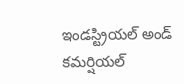ఇండస్ట్రియల్ అండ్ కమర్షియల్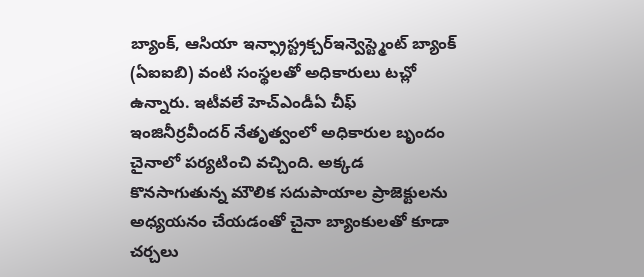బ్యాంక్, ఆసియా ఇన్ఫ్రాస్ట్రక్చర్ఇన్వెస్ట్మెంట్ బ్యాంక్ (ఏఐఐబి) వంటి సంస్థలతో అధికారులు టచ్లో ఉన్నారు. ఇటీవలే హెచ్ఎండీఏ చీఫ్ ఇంజినీర్రవీందర్ నేతృత్వంలో అధికారుల బృందం చైనాలో పర్యటించి వచ్చింది. అక్కడ కొనసాగుతున్న మౌలిక సదుపాయాల ప్రాజెక్టులను అధ్యయనం చేయడంతో చైనా బ్యాంకులతో కూడా చర్చలు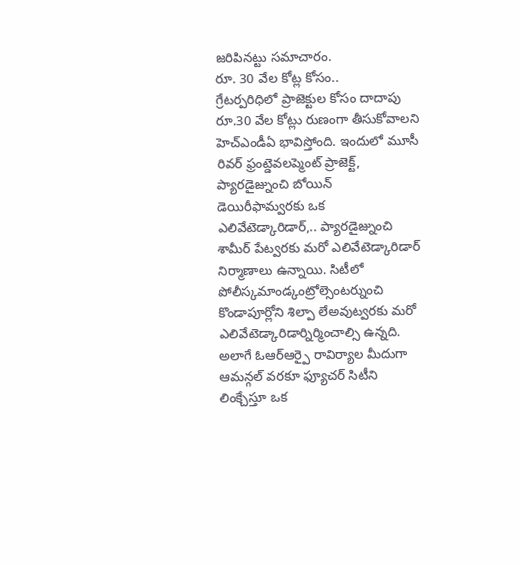జరిపినట్టు సమాచారం.
రూ. 30 వేల కోట్ల కోసం..
గ్రేటర్పరిధిలో ప్రాజెక్టుల కోసం దాదాపు రూ.30 వేల కోట్లు రుణంగా తీసుకోవాలని హెచ్ఎండీఏ భావిస్తోంది. ఇందులో మూసీ రివర్ ఫ్రంట్డెవలప్మెంట్ ప్రాజెక్ట్, ప్యారడైజ్నుంచి బోయిన్ డెయిరీఫామ్వరకు ఒక ఎలివేటెడ్కారిడార్,.. ప్యారడైజ్నుంచి శామీర్ పేట్వరకు మరో ఎలివేటెడ్కారిడార్ నిర్మాణాలు ఉన్నాయి. సిటీలో పోలీస్కమాండ్కంట్రోల్సెంటర్నుంచి కొండాపూర్లోని శిల్పా లేఅవుట్వరకు మరో ఎలివేటెడ్కారిడార్నిర్మించాల్సి ఉన్నది. అలాగే ఓఆర్ఆర్పై రావిర్యాల మీదుగా ఆమన్గల్ వరకూ ఫ్యూచర్ సిటీని లింక్చేస్తూ ఒక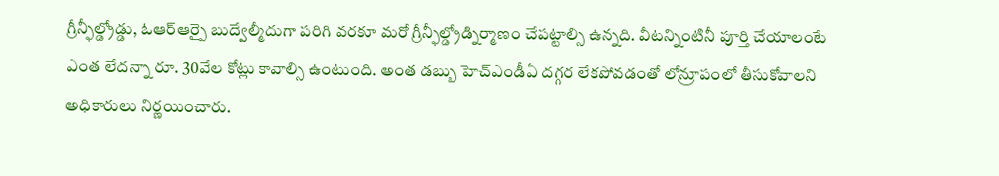గ్రీన్ఫీల్డ్రోడ్డు, ఓఆర్ఆర్పై బుద్వేల్మీదుగా పరిగి వరకూ మరో గ్రీన్ఫీల్డ్రోడ్నిర్మాణం చేపట్టాల్సి ఉన్నది. వీటన్నింటినీ పూర్తి చేయాలంటే ఎంత లేదన్నా రూ. 30వేల కోట్లు కావాల్సి ఉంటుంది. అంత డబ్బు హెచ్ఎండీఏ దగ్గర లేకపోవడంతో లోన్రూపంలో తీసుకోవాలని అధికారులు నిర్ణయించారు.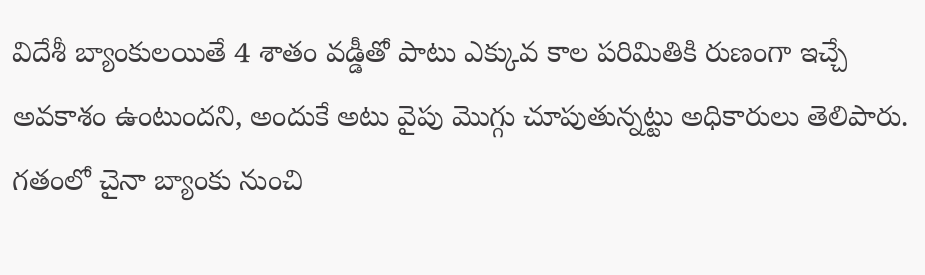విదేశీ బ్యాంకులయితే 4 శాతం వడ్డీతో పాటు ఎక్కువ కాల పరిమితికి రుణంగా ఇచ్చే అవకాశం ఉంటుందని, అందుకే అటు వైపు మొగ్గు చూపుతున్నట్టు అధికారులు తెలిపారు. గతంలో చైనా బ్యాంకు నుంచి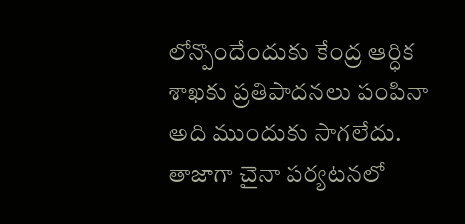లోన్పొందేందుకు కేంద్ర ఆర్ధిక శాఖకు ప్రతిపాదనలు పంపినా అది ముందుకు సాగలేదు. తాజాగా చైనా పర్యటనలో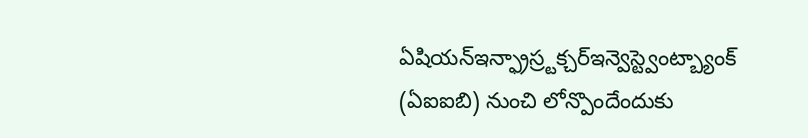ఏషియన్ఇన్ఫ్రాస్ర్టక్చర్ఇన్వెస్ట్వెంట్బ్యాంక్ (ఏఐఐబి) నుంచి లోన్పొందేందుకు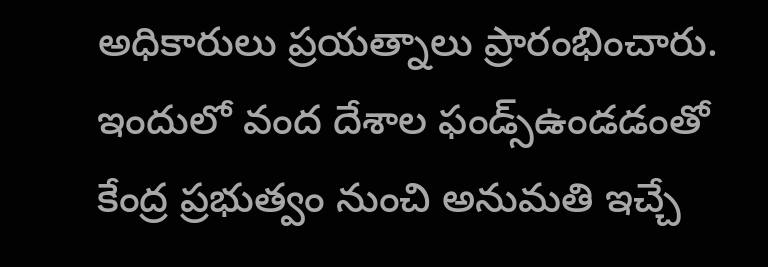అధికారులు ప్రయత్నాలు ప్రారంభించారు. ఇందులో వంద దేశాల ఫండ్స్ఉండడంతో కేంద్ర ప్రభుత్వం నుంచి అనుమతి ఇచ్చే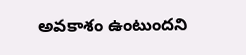అవకాశం ఉంటుందని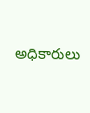అధికారులు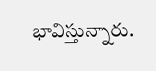భావిస్తున్నారు.